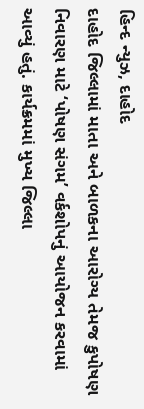હિન્દ ન્યુઝ, દાહોદ
દાહોદ જિલ્લામાં માતા અને બાળકના આરોગ્ય તેમજ કુપોષણ નિવારણ માટે ‘પોષણ સંગમ’ વર્કશોપનું આયોજન કરવામાં આવ્યું હતું. કાર્યક્રમમાં મુખ્ય જિલ્લા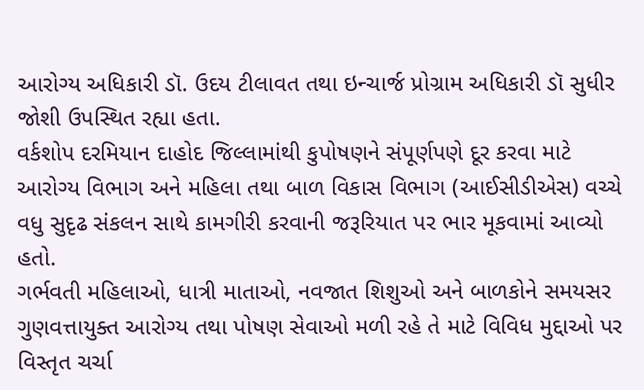આરોગ્ય અધિકારી ડૉ. ઉદય ટીલાવત તથા ઇન્ચાર્જ પ્રોગ્રામ અધિકારી ડૉ સુધીર જોશી ઉપસ્થિત રહ્યા હતા.
વર્કશોપ દરમિયાન દાહોદ જિલ્લામાંથી કુપોષણને સંપૂર્ણપણે દૂર કરવા માટે આરોગ્ય વિભાગ અને મહિલા તથા બાળ વિકાસ વિભાગ (આઈસીડીએસ) વચ્ચે વધુ સુદૃઢ સંકલન સાથે કામગીરી કરવાની જરૂરિયાત પર ભાર મૂકવામાં આવ્યો હતો.
ગર્ભવતી મહિલાઓ, ધાત્રી માતાઓ, નવજાત શિશુઓ અને બાળકોને સમયસર ગુણવત્તાયુક્ત આરોગ્ય તથા પોષણ સેવાઓ મળી રહે તે માટે વિવિધ મુદ્દાઓ પર વિસ્તૃત ચર્ચા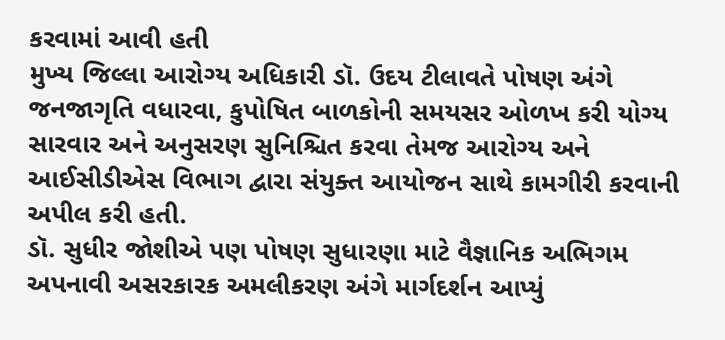કરવામાં આવી હતી
મુખ્ય જિલ્લા આરોગ્ય અધિકારી ડૉ. ઉદય ટીલાવતે પોષણ અંગે જનજાગૃતિ વધારવા, કુપોષિત બાળકોની સમયસર ઓળખ કરી યોગ્ય સારવાર અને અનુસરણ સુનિશ્ચિત કરવા તેમજ આરોગ્ય અને આઈસીડીએસ વિભાગ દ્વારા સંયુક્ત આયોજન સાથે કામગીરી કરવાની અપીલ કરી હતી.
ડૉ. સુધીર જોશીએ પણ પોષણ સુધારણા માટે વૈજ્ઞાનિક અભિગમ અપનાવી અસરકારક અમલીકરણ અંગે માર્ગદર્શન આપ્યું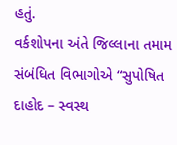હતું.
વર્કશોપના અંતે જિલ્લાના તમામ સંબંધિત વિભાગોએ “સુપોષિત દાહોદ – સ્વસ્થ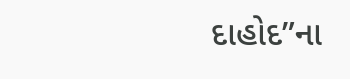દાહોદ”ના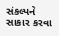સંકલ્પને સાકાર કરવા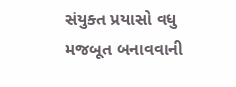સંયુક્ત પ્રયાસો વધુ મજબૂત બનાવવાની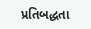પ્રતિબદ્ધતા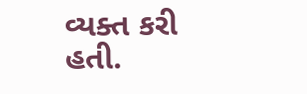વ્યક્ત કરી હતી.